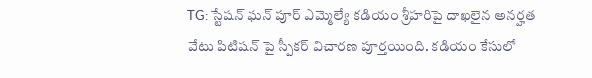TG: స్టేషన్ ఘన్ పూర్ ఎమ్మెల్యే కడియం శ్రీహరిపై దాఖలైన అనర్హత వేటు పిటిషన్ పై స్పీకర్ విచారణ పూర్తయింది. కడియం కేసులో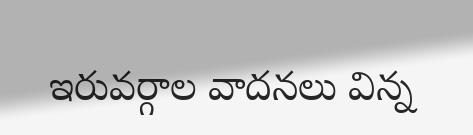ఇరువర్గాల వాదనలు విన్న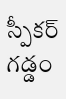స్పీకర్ గడ్డం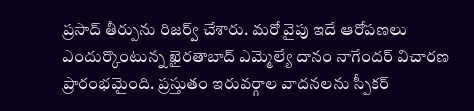ప్రసాద్ తీర్పును రిజర్వ్ చేశారు. మరో వైపు ఇదే ఆరోపణలు ఎందుర్కొంటున్న ఖైరతాబాద్ ఎమ్మెల్యే దానం నాగేందర్ విచారణ ప్రారంభమైంది. ప్రస్తుతం ఇరువర్గాల వాదనలను స్పీకర్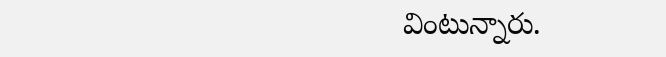వింటున్నారు.